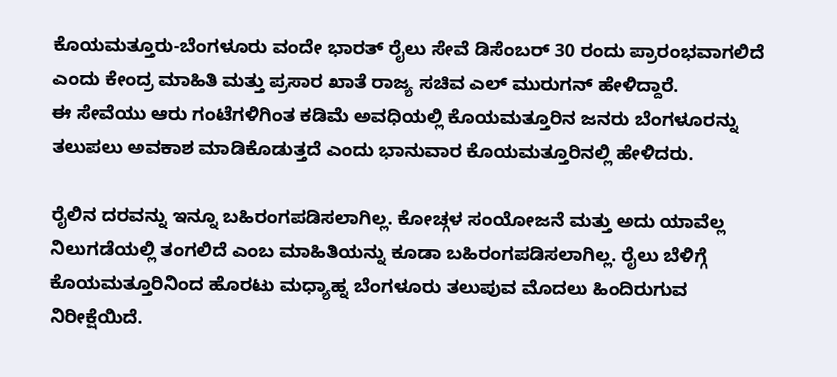ಕೊಯಮತ್ತೂರು-ಬೆಂಗಳೂರು ವಂದೇ ಭಾರತ್ ರೈಲು ಸೇವೆ ಡಿಸೆಂಬರ್ 30 ರಂದು ಪ್ರಾರಂಭವಾಗಲಿದೆ ಎಂದು ಕೇಂದ್ರ ಮಾಹಿತಿ ಮತ್ತು ಪ್ರಸಾರ ಖಾತೆ ರಾಜ್ಯ ಸಚಿವ ಎಲ್ ಮುರುಗನ್ ಹೇಳಿದ್ದಾರೆ.
ಈ ಸೇವೆಯು ಆರು ಗಂಟೆಗಳಿಗಿಂತ ಕಡಿಮೆ ಅವಧಿಯಲ್ಲಿ ಕೊಯಮತ್ತೂರಿನ ಜನರು ಬೆಂಗಳೂರನ್ನು ತಲುಪಲು ಅವಕಾಶ ಮಾಡಿಕೊಡುತ್ತದೆ ಎಂದು ಭಾನುವಾರ ಕೊಯಮತ್ತೂರಿನಲ್ಲಿ ಹೇಳಿದರು.

ರೈಲಿನ ದರವನ್ನು ಇನ್ನೂ ಬಹಿರಂಗಪಡಿಸಲಾಗಿಲ್ಲ. ಕೋಚ್ಗಳ ಸಂಯೋಜನೆ ಮತ್ತು ಅದು ಯಾವೆಲ್ಲ ನಿಲುಗಡೆಯಲ್ಲಿ ತಂಗಲಿದೆ ಎಂಬ ಮಾಹಿತಿಯನ್ನು ಕೂಡಾ ಬಹಿರಂಗಪಡಿಸಲಾಗಿಲ್ಲ. ರೈಲು ಬೆಳಿಗ್ಗೆ ಕೊಯಮತ್ತೂರಿನಿಂದ ಹೊರಟು ಮಧ್ಯಾಹ್ನ ಬೆಂಗಳೂರು ತಲುಪುವ ಮೊದಲು ಹಿಂದಿರುಗುವ ನಿರೀಕ್ಷೆಯಿದೆ.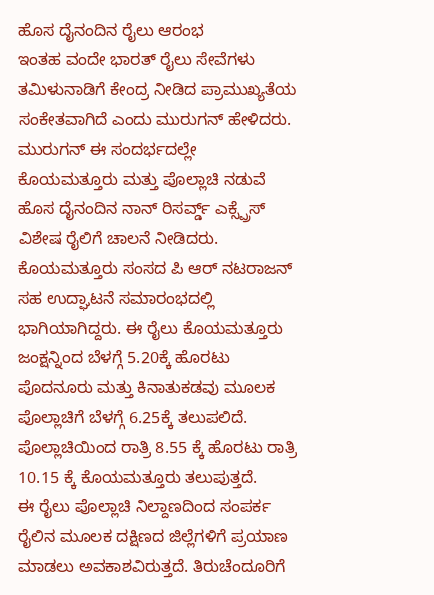ಹೊಸ ದೈನಂದಿನ ರೈಲು ಆರಂಭ
ಇಂತಹ ವಂದೇ ಭಾರತ್ ರೈಲು ಸೇವೆಗಳು ತಮಿಳುನಾಡಿಗೆ ಕೇಂದ್ರ ನೀಡಿದ ಪ್ರಾಮುಖ್ಯತೆಯ ಸಂಕೇತವಾಗಿದೆ ಎಂದು ಮುರುಗನ್ ಹೇಳಿದರು. ಮುರುಗನ್ ಈ ಸಂದರ್ಭದಲ್ಲೇ ಕೊಯಮತ್ತೂರು ಮತ್ತು ಪೊಲ್ಲಾಚಿ ನಡುವೆ ಹೊಸ ದೈನಂದಿನ ನಾನ್ ರಿಸರ್ವ್ಡ್ ಎಕ್ಸ್ಪ್ರೆಸ್ ವಿಶೇಷ ರೈಲಿಗೆ ಚಾಲನೆ ನೀಡಿದರು.
ಕೊಯಮತ್ತೂರು ಸಂಸದ ಪಿ ಆರ್ ನಟರಾಜನ್ ಸಹ ಉದ್ಘಾಟನೆ ಸಮಾರಂಭದಲ್ಲಿ ಭಾಗಿಯಾಗಿದ್ದರು. ಈ ರೈಲು ಕೊಯಮತ್ತೂರು ಜಂಕ್ಷನ್ನಿಂದ ಬೆಳಗ್ಗೆ 5.20ಕ್ಕೆ ಹೊರಟು ಪೊದನೂರು ಮತ್ತು ಕಿನಾತುಕಡವು ಮೂಲಕ ಪೊಲ್ಲಾಚಿಗೆ ಬೆಳಗ್ಗೆ 6.25ಕ್ಕೆ ತಲುಪಲಿದೆ. ಪೊಲ್ಲಾಚಿಯಿಂದ ರಾತ್ರಿ 8.55 ಕ್ಕೆ ಹೊರಟು ರಾತ್ರಿ 10.15 ಕ್ಕೆ ಕೊಯಮತ್ತೂರು ತಲುಪುತ್ತದೆ.
ಈ ರೈಲು ಪೊಲ್ಲಾಚಿ ನಿಲ್ದಾಣದಿಂದ ಸಂಪರ್ಕ ರೈಲಿನ ಮೂಲಕ ದಕ್ಷಿಣದ ಜಿಲ್ಲೆಗಳಿಗೆ ಪ್ರಯಾಣ ಮಾಡಲು ಅವಕಾಶವಿರುತ್ತದೆ. ತಿರುಚೆಂದೂರಿಗೆ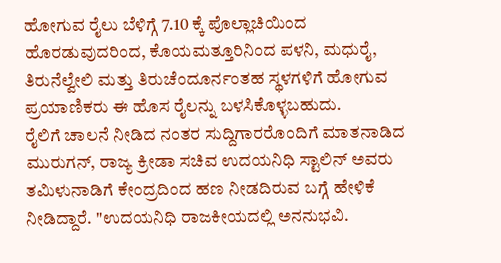ಹೋಗುವ ರೈಲು ಬೆಳಿಗ್ಗೆ 7.10 ಕ್ಕೆ ಪೊಲ್ಲಾಚಿಯಿಂದ ಹೊರಡುವುದರಿಂದ, ಕೊಯಮತ್ತೂರಿನಿಂದ ಪಳನಿ, ಮಧುರೈ, ತಿರುನೆಲ್ವೇಲಿ ಮತ್ತು ತಿರುಚೆಂದೂರ್ನಂತಹ ಸ್ಥಳಗಳಿಗೆ ಹೋಗುವ ಪ್ರಯಾಣಿಕರು ಈ ಹೊಸ ರೈಲನ್ನು ಬಳಸಿಕೊಳ್ಳಬಹುದು.
ರೈಲಿಗೆ ಚಾಲನೆ ನೀಡಿದ ನಂತರ ಸುದ್ದಿಗಾರರೊಂದಿಗೆ ಮಾತನಾಡಿದ ಮುರುಗನ್, ರಾಜ್ಯ ಕ್ರೀಡಾ ಸಚಿವ ಉದಯನಿಧಿ ಸ್ಟಾಲಿನ್ ಅವರು ತಮಿಳುನಾಡಿಗೆ ಕೇಂದ್ರದಿಂದ ಹಣ ನೀಡದಿರುವ ಬಗ್ಗೆ ಹೇಳಿಕೆ ನೀಡಿದ್ದಾರೆ. "ಉದಯನಿಧಿ ರಾಜಕೀಯದಲ್ಲಿ ಅನನುಭವಿ.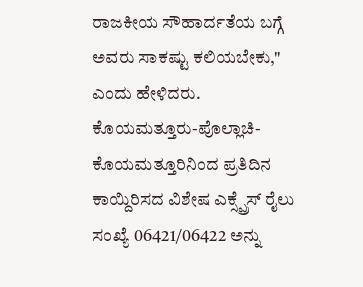ರಾಜಕೀಯ ಸೌಹಾರ್ದತೆಯ ಬಗ್ಗೆ ಅವರು ಸಾಕಷ್ಟು ಕಲಿಯಬೇಕು," ಎಂದು ಹೇಳಿದರು.
ಕೊಯಮತ್ತೂರು-ಪೊಲ್ಲಾಚಿ-ಕೊಯಮತ್ತೂರಿನಿಂದ ಪ್ರತಿದಿನ ಕಾಯ್ದಿರಿಸದ ವಿಶೇಷ ಎಕ್ಸ್ಪ್ರೆಸ್ ರೈಲು ಸಂಖ್ಯೆ 06421/06422 ಅನ್ನು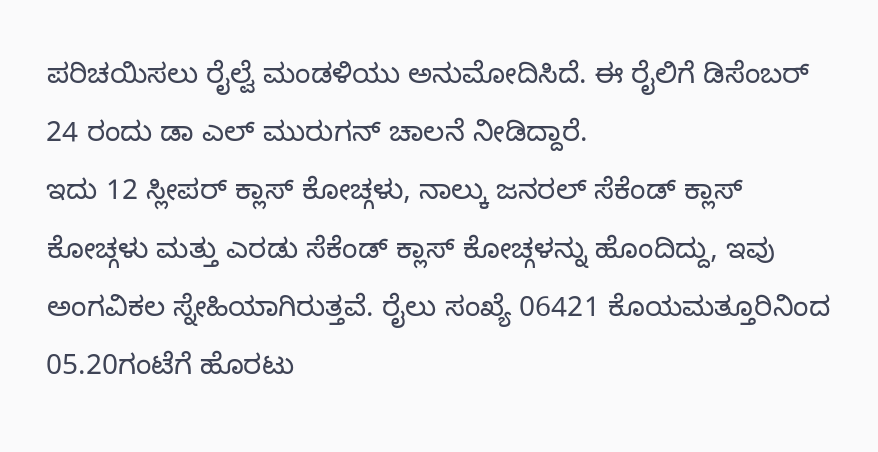ಪರಿಚಯಿಸಲು ರೈಲ್ವೆ ಮಂಡಳಿಯು ಅನುಮೋದಿಸಿದೆ. ಈ ರೈಲಿಗೆ ಡಿಸೆಂಬರ್ 24 ರಂದು ಡಾ ಎಲ್ ಮುರುಗನ್ ಚಾಲನೆ ನೀಡಿದ್ದಾರೆ.
ಇದು 12 ಸ್ಲೀಪರ್ ಕ್ಲಾಸ್ ಕೋಚ್ಗಳು, ನಾಲ್ಕು ಜನರಲ್ ಸೆಕೆಂಡ್ ಕ್ಲಾಸ್ ಕೋಚ್ಗಳು ಮತ್ತು ಎರಡು ಸೆಕೆಂಡ್ ಕ್ಲಾಸ್ ಕೋಚ್ಗಳನ್ನು ಹೊಂದಿದ್ದು, ಇವು ಅಂಗವಿಕಲ ಸ್ನೇಹಿಯಾಗಿರುತ್ತವೆ. ರೈಲು ಸಂಖ್ಯೆ 06421 ಕೊಯಮತ್ತೂರಿನಿಂದ 05.20ಗಂಟೆಗೆ ಹೊರಟು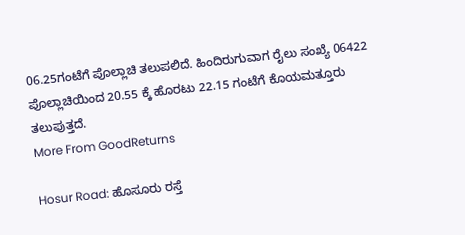06.25ಗಂಟೆಗೆ ಪೊಲ್ಲಾಚಿ ತಲುಪಲಿದೆ. ಹಿಂದಿರುಗುವಾಗ ರೈಲು ಸಂಖ್ಯೆ 06422 ಪೊಲ್ಲಾಚಿಯಿಂದ 20.55 ಕ್ಕೆ ಹೊರಟು 22.15 ಗಂಟೆಗೆ ಕೊಯಮತ್ತೂರು ತಲುಪುತ್ತದೆ.
More From GoodReturns

Hosur Road: ಹೊಸೂರು ರಸ್ತೆ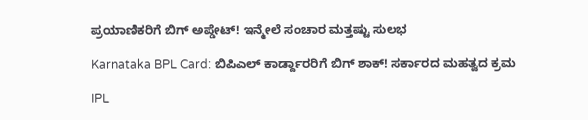ಪ್ರಯಾಣಿಕರಿಗೆ ಬಿಗ್ ಅಪ್ಡೇಟ್! ಇನ್ಮೇಲೆ ಸಂಚಾರ ಮತ್ತಷ್ಟು ಸುಲಭ

Karnataka BPL Card: ಬಿಪಿಎಲ್ ಕಾರ್ಡ್ದಾರರಿಗೆ ಬಿಗ್ ಶಾಕ್! ಸರ್ಕಾರದ ಮಹತ್ವದ ಕ್ರಮ

IPL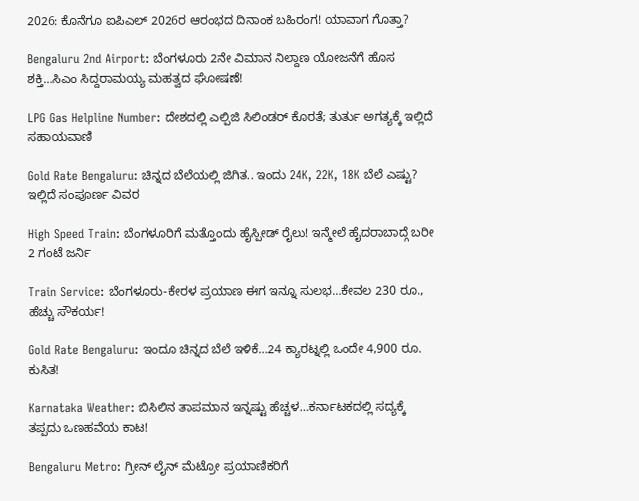2026: ಕೊನೆಗೂ ಐಪಿಎಲ್ 2026ರ ಆರಂಭದ ದಿನಾಂಕ ಬಹಿರಂಗ! ಯಾವಾಗ ಗೊತ್ತಾ?

Bengaluru 2nd Airport: ಬೆಂಗಳೂರು 2ನೇ ವಿಮಾನ ನಿಲ್ದಾಣ ಯೋಜನೆಗೆ ಹೊಸ ಶಕ್ತಿ…ಸಿಎಂ ಸಿದ್ದರಾಮಯ್ಯ ಮಹತ್ವದ ಘೋಷಣೆ!

LPG Gas Helpline Number: ದೇಶದಲ್ಲಿ ಎಲ್ಪಿಜಿ ಸಿಲಿಂಡರ್ ಕೊರತೆ; ತುರ್ತು ಅಗತ್ಯಕ್ಕೆ ಇಲ್ಲಿದೆ ಸಹಾಯವಾಣಿ

Gold Rate Bengaluru: ಚಿನ್ನದ ಬೆಲೆಯಲ್ಲಿ ಜಿಗಿತ.. ಇಂದು 24K, 22K, 18K ಬೆಲೆ ಎಷ್ಟು? ಇಲ್ಲಿದೆ ಸಂಪೂರ್ಣ ವಿವರ

High Speed Train: ಬೆಂಗಳೂರಿಗೆ ಮತ್ತೊಂದು ಹೈಸ್ಪೀಡ್ ರೈಲು! ಇನ್ಮೇಲೆ ಹೈದರಾಬಾದ್ಗೆ ಬರೀ 2 ಗಂಟೆ ಜರ್ನಿ

Train Service: ಬೆಂಗಳೂರು-ಕೇರಳ ಪ್ರಯಾಣ ಈಗ ಇನ್ನೂ ಸುಲಭ…ಕೇವಲ 230 ರೂ., ಹೆಚ್ಚು ಸೌಕರ್ಯ!

Gold Rate Bengaluru: ಇಂದೂ ಚಿನ್ನದ ಬೆಲೆ ಇಳಿಕೆ…24 ಕ್ಯಾರಟ್ನಲ್ಲಿ ಒಂದೇ 4,900 ರೂ. ಕುಸಿತ!

Karnataka Weather: ಬಿಸಿಲಿನ ತಾಪಮಾನ ಇನ್ನಷ್ಟು ಹೆಚ್ಚಳ…ಕರ್ನಾಟಕದಲ್ಲಿ ಸದ್ಯಕ್ಕೆ ತಪ್ಪದು ಒಣಹವೆಯ ಕಾಟ!

Bengaluru Metro: ಗ್ರೀನ್ ಲೈನ್ ಮೆಟ್ರೋ ಪ್ರಯಾಣಿಕರಿಗೆ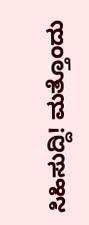ಸಿಹಿಸುದ್ದಿ! ಮತ್ತೊಂದು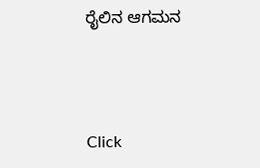ರೈಲಿನ ಆಗಮನ



Click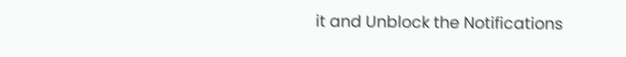it and Unblock the Notifications